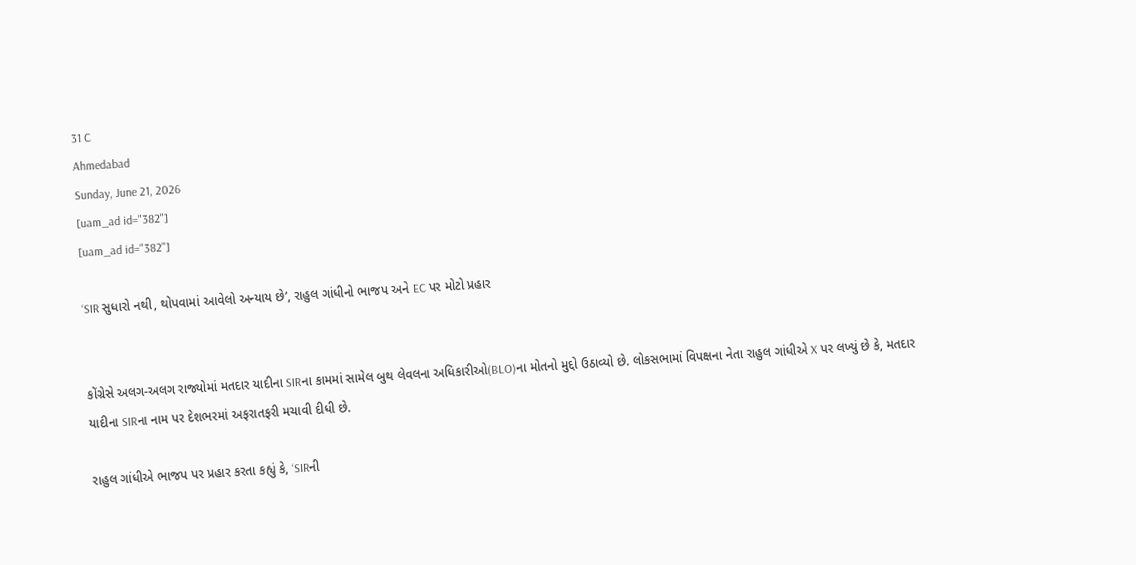31 C
Ahmedabad
Sunday, June 21, 2026
[uam_ad id="382"]
[uam_ad id="382"]

‘SIR સુધારો નથી, થોપવામાં આવેલો અન્યાય છે’, રાહુલ ગાંધીનો ભાજપ અને EC પર મોટો પ્રહાર


કોંગ્રેસે અલગ-અલગ રાજ્યોમાં મતદાર યાદીના SIRના કામમાં સામેલ બુથ લેવલના અધિકારીઓ(BLO)ના મોતનો મુદ્દો ઉઠાવ્યો છે. લોકસભામાં વિપક્ષના નેતા રાહુલ ગાંધીએ X પર લખ્યું છે કે, મતદાર યાદીના SIRના નામ પર દેશભરમાં અફરાતફરી મચાવી દીધી છે.

રાહુલ ગાંધીએ ભાજપ પર પ્રહાર કરતા કહ્યું કે, ‘SIRની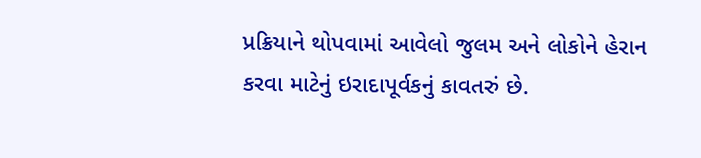પ્રક્રિયાને થોપવામાં આવેલો જુલમ અને લોકોને હેરાન કરવા માટેનું ઇરાદાપૂર્વકનું કાવતરું છે.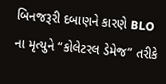બિનજરૂરી દબાણને કારણે BLO ના મૃત્યુને “કોલેટરલ ડેમેજ” તરીકે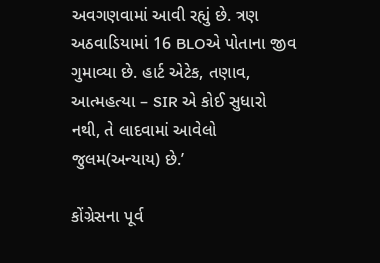અવગણવામાં આવી રહ્યું છે. ત્રણ અઠવાડિયામાં 16 BLOએ પોતાના જીવ ગુમાવ્યા છે. હાર્ટ એટેક, તણાવ, આત્મહત્યા – SIR એ કોઈ સુધારો નથી, તે લાદવામાં આવેલો જુલમ(અન્યાય) છે.’

કોંગ્રેસના પૂર્વ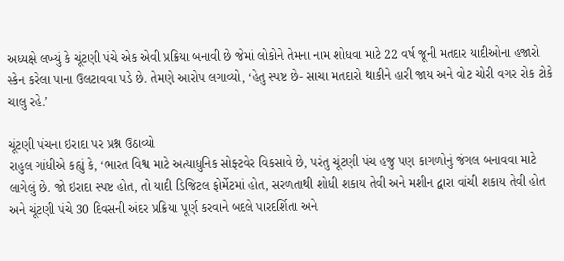અધ્યક્ષે લખ્યું કે ચૂંટણી પંચે એક એવી પ્રક્રિયા બનાવી છે જેમાં લોકોને તેમના નામ શોધવા માટે 22 વર્ષ જૂની મતદાર યાદીઓના હજારો સ્કેન કરેલા પાના ઉલટાવવા પડે છે. તેમણે આરોપ લગાવ્યો, ‘હેતુ સ્પષ્ટ છે- સાચા મતદારો થાકીને હારી જાય અને વોટ ચોરી વગર રોક ટોકે ચાલુ રહે.’

ચૂંટણી પંચના ઇરાદા પર પ્રશ્ન ઉઠાવ્યો
રાહુલ ગાંધીએ કહ્યું કે, ‘ભારત વિશ્વ માટે અત્યાધુનિક સોફ્ટવેર વિકસાવે છે, પરંતુ ચૂંટણી પંચ હજુ પણ કાગળોનું જંગલ બનાવવા માટે લાગેલું છે. જો ઇરાદા સ્પષ્ટ હોત, તો યાદી ડિજિટલ ફોર્મેટમાં હોત, સરળતાથી શોધી શકાય તેવી અને મશીન દ્વારા વાંચી શકાય તેવી હોત અને ચૂંટણી પંચે 30 દિવસની અંદર પ્રક્રિયા પૂર્ણ કરવાને બદલે પારદર્શિતા અને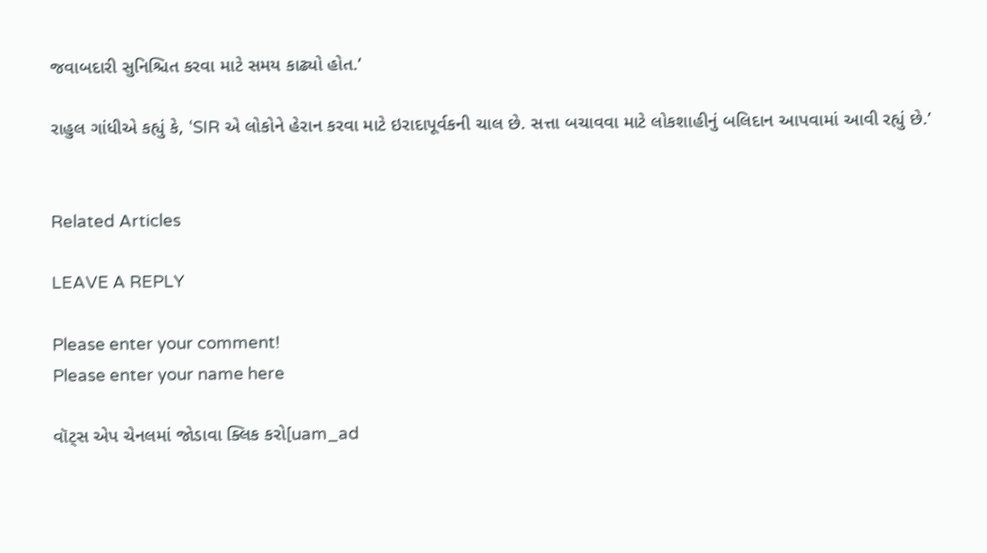જવાબદારી સુનિશ્ચિત કરવા માટે સમય કાઢ્યો હોત.’

રાહુલ ગાંધીએ કહ્યું કે, ‘SIR એ લોકોને હેરાન કરવા માટે ઇરાદાપૂર્વકની ચાલ છે. સત્તા બચાવવા માટે લોકશાહીનું બલિદાન આપવામાં આવી રહ્યું છે.’


Related Articles

LEAVE A REPLY

Please enter your comment!
Please enter your name here

વૉટ્સ એપ ચેનલમાં જોડાવા ક્લિક કરો[uam_ad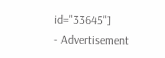id="33645"]
- Advertisement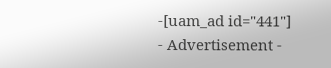-[uam_ad id="441"]
- Advertisement -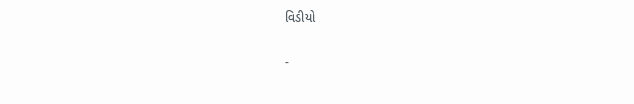વિડીયો

-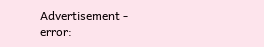Advertisement -
error: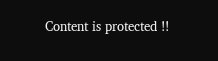Content is protected !!